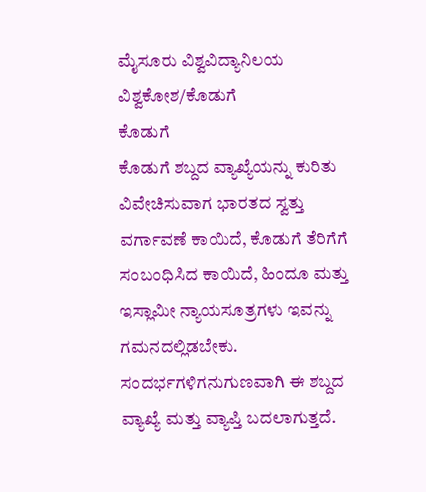ಮೈಸೂರು ವಿಶ್ವವಿದ್ಯಾನಿಲಯ ವಿಶ್ವಕೋಶ/ಕೊಡುಗೆ
ಕೊಡುಗೆ
ಕೊಡುಗೆ ಶಬ್ದದ ವ್ಯಾಖ್ಯೆಯನ್ನು ಕುರಿತು ವಿವೇಚಿಸುವಾಗ ಭಾರತದ ಸ್ವತ್ತು ವರ್ಗಾವಣೆ ಕಾಯಿದೆ, ಕೊಡುಗೆ ತೆರಿಗೆಗೆ ಸಂಬಂಧಿಸಿದ ಕಾಯಿದೆ, ಹಿಂದೂ ಮತ್ತು ಇಸ್ಲಾಮೀ ನ್ಯಾಯಸೂತ್ರಗಳು ಇವನ್ನು ಗಮನದಲ್ಲಿಡಬೇಕು. ಸಂದರ್ಭಗಳಿಗನುಗುಣವಾಗಿ ಈ ಶಬ್ದದ ವ್ಯಾಖ್ಯೆ ಮತ್ತು ವ್ಯಾಪ್ತಿ ಬದಲಾಗುತ್ತದೆ.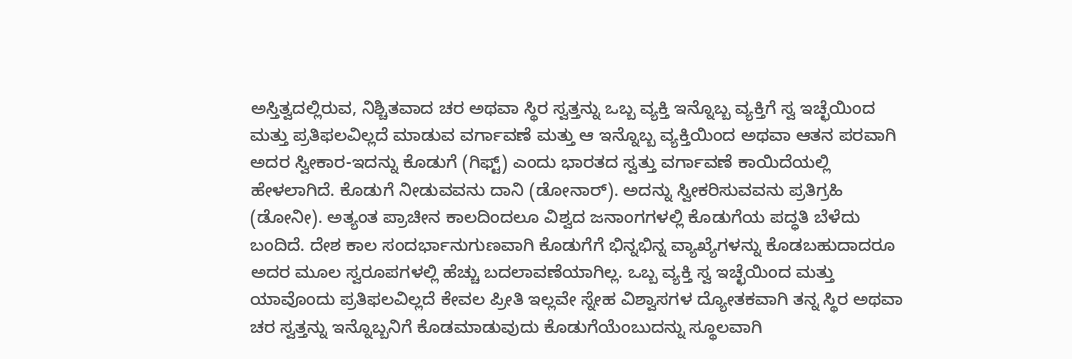ಅಸ್ತಿತ್ವದಲ್ಲಿರುವ, ನಿಶ್ಚಿತವಾದ ಚರ ಅಥವಾ ಸ್ಥಿರ ಸ್ವತ್ತನ್ನು ಒಬ್ಬ ವ್ಯಕ್ತಿ ಇನ್ನೊಬ್ಬ ವ್ಯಕ್ತಿಗೆ ಸ್ವ ಇಚ್ಛೆಯಿಂದ ಮತ್ತು ಪ್ರತಿಫಲವಿಲ್ಲದೆ ಮಾಡುವ ವರ್ಗಾವಣೆ ಮತ್ತು ಆ ಇನ್ನೊಬ್ಬ ವ್ಯಕ್ತಿಯಿಂದ ಅಥವಾ ಆತನ ಪರವಾಗಿ ಅದರ ಸ್ವೀಕಾರ-ಇದನ್ನು ಕೊಡುಗೆ (ಗಿಫ್ಟ್) ಎಂದು ಭಾರತದ ಸ್ವತ್ತು ವರ್ಗಾವಣೆ ಕಾಯಿದೆಯಲ್ಲಿ ಹೇಳಲಾಗಿದೆ. ಕೊಡುಗೆ ನೀಡುವವನು ದಾನಿ (ಡೋನಾರ್). ಅದನ್ನು ಸ್ವೀಕರಿಸುವವನು ಪ್ರತಿಗ್ರಹಿ (ಡೋನೀ). ಅತ್ಯಂತ ಪ್ರಾಚೀನ ಕಾಲದಿಂದಲೂ ವಿಶ್ವದ ಜನಾಂಗಗಳಲ್ಲಿ ಕೊಡುಗೆಯ ಪದ್ಧತಿ ಬೆಳೆದು ಬಂದಿದೆ. ದೇಶ ಕಾಲ ಸಂದರ್ಭಾನುಗುಣವಾಗಿ ಕೊಡುಗೆಗೆ ಭಿನ್ನಭಿನ್ನ ವ್ಯಾಖ್ಯೆಗಳನ್ನು ಕೊಡಬಹುದಾದರೂ ಅದರ ಮೂಲ ಸ್ವರೂಪಗಳಲ್ಲಿ ಹೆಚ್ಚು ಬದಲಾವಣೆಯಾಗಿಲ್ಲ. ಒಬ್ಬ ವ್ಯಕ್ತಿ ಸ್ವ ಇಚ್ಛೆಯಿಂದ ಮತ್ತು ಯಾವೊಂದು ಪ್ರತಿಫಲವಿಲ್ಲದೆ ಕೇವಲ ಪ್ರೀತಿ ಇಲ್ಲವೇ ಸ್ನೇಹ ವಿಶ್ವಾಸಗಳ ದ್ಯೋತಕವಾಗಿ ತನ್ನ ಸ್ಥಿರ ಅಥವಾ ಚರ ಸ್ವತ್ತನ್ನು ಇನ್ನೊಬ್ಬನಿಗೆ ಕೊಡಮಾಡುವುದು ಕೊಡುಗೆಯೆಂಬುದನ್ನು ಸ್ಥೂಲವಾಗಿ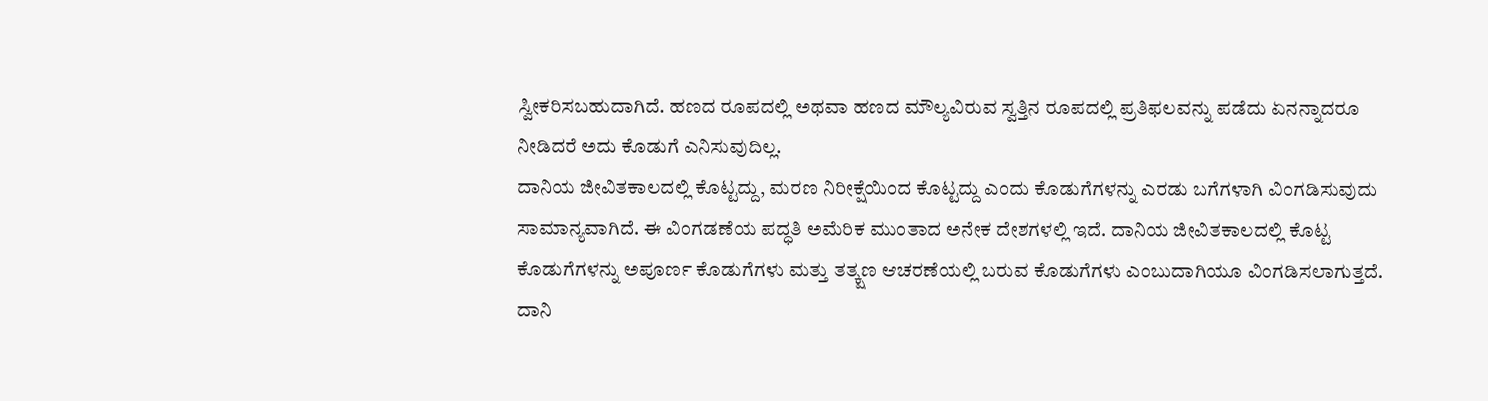ಸ್ವೀಕರಿಸಬಹುದಾಗಿದೆ. ಹಣದ ರೂಪದಲ್ಲಿ ಅಥವಾ ಹಣದ ಮೌಲ್ಯವಿರುವ ಸ್ವತ್ತಿನ ರೂಪದಲ್ಲಿ ಪ್ರತಿಫಲವನ್ನು ಪಡೆದು ಏನನ್ನಾದರೂ ನೀಡಿದರೆ ಅದು ಕೊಡುಗೆ ಎನಿಸುವುದಿಲ್ಲ.
ದಾನಿಯ ಜೀವಿತಕಾಲದಲ್ಲಿ ಕೊಟ್ಟದ್ದು, ಮರಣ ನಿರೀಕ್ಷೆಯಿಂದ ಕೊಟ್ಟದ್ದು ಎಂದು ಕೊಡುಗೆಗಳನ್ನು ಎರಡು ಬಗೆಗಳಾಗಿ ವಿಂಗಡಿಸುವುದು ಸಾಮಾನ್ಯವಾಗಿದೆ. ಈ ವಿಂಗಡಣೆಯ ಪದ್ಧತಿ ಅಮೆರಿಕ ಮುಂತಾದ ಅನೇಕ ದೇಶಗಳಲ್ಲಿ ಇದೆ. ದಾನಿಯ ಜೀವಿತಕಾಲದಲ್ಲಿ ಕೊಟ್ಟ ಕೊಡುಗೆಗಳನ್ನು ಅಪೂರ್ಣ ಕೊಡುಗೆಗಳು ಮತ್ತು ತತ್ಕ್ಷಣ ಆಚರಣೆಯಲ್ಲಿ ಬರುವ ಕೊಡುಗೆಗಳು ಎಂಬುದಾಗಿಯೂ ವಿಂಗಡಿಸಲಾಗುತ್ತದೆ. ದಾನಿ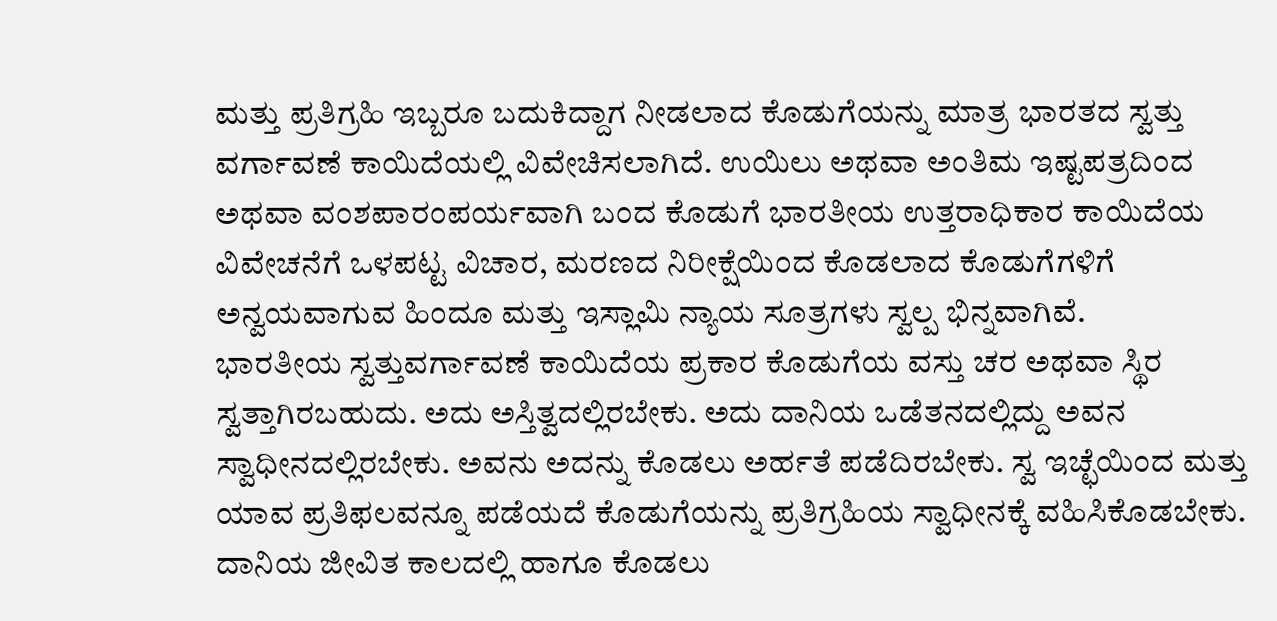ಮತ್ತು ಪ್ರತಿಗ್ರಹಿ ಇಬ್ಬರೂ ಬದುಕಿದ್ದಾಗ ನೀಡಲಾದ ಕೊಡುಗೆಯನ್ನು ಮಾತ್ರ ಭಾರತದ ಸ್ವತ್ತು ವರ್ಗಾವಣೆ ಕಾಯಿದೆಯಲ್ಲಿ ವಿವೇಚಿಸಲಾಗಿದೆ. ಉಯಿಲು ಅಥವಾ ಅಂತಿಮ ಇಷ್ಟಪತ್ರದಿಂದ ಅಥವಾ ವಂಶಪಾರಂಪರ್ಯವಾಗಿ ಬಂದ ಕೊಡುಗೆ ಭಾರತೀಯ ಉತ್ತರಾಧಿಕಾರ ಕಾಯಿದೆಯ ವಿವೇಚನೆಗೆ ಒಳಪಟ್ಟ ವಿಚಾರ, ಮರಣದ ನಿರೀಕ್ಷೆಯಿಂದ ಕೊಡಲಾದ ಕೊಡುಗೆಗಳಿಗೆ ಅನ್ವಯವಾಗುವ ಹಿಂದೂ ಮತ್ತು ಇಸ್ಲಾಮಿ ನ್ಯಾಯ ಸೂತ್ರಗಳು ಸ್ವಲ್ಪ ಭಿನ್ನವಾಗಿವೆ.
ಭಾರತೀಯ ಸ್ವತ್ತುವರ್ಗಾವಣೆ ಕಾಯಿದೆಯ ಪ್ರಕಾರ ಕೊಡುಗೆಯ ವಸ್ತು ಚರ ಅಥವಾ ಸ್ಥಿರ ಸ್ವತ್ತಾಗಿರಬಹುದು. ಅದು ಅಸ್ತಿತ್ವದಲ್ಲಿರಬೇಕು. ಅದು ದಾನಿಯ ಒಡೆತನದಲ್ಲಿದ್ದು ಅವನ ಸ್ವಾಧೀನದಲ್ಲಿರಬೇಕು. ಅವನು ಅದನ್ನು ಕೊಡಲು ಅರ್ಹತೆ ಪಡೆದಿರಬೇಕು. ಸ್ವ ಇಚ್ಛೆಯಿಂದ ಮತ್ತು ಯಾವ ಪ್ರತಿಫಲವನ್ನೂ ಪಡೆಯದೆ ಕೊಡುಗೆಯನ್ನು ಪ್ರತಿಗ್ರಹಿಯ ಸ್ವಾಧೀನಕ್ಕೆ ವಹಿಸಿಕೊಡಬೇಕು. ದಾನಿಯ ಜೀವಿತ ಕಾಲದಲ್ಲಿ ಹಾಗೂ ಕೊಡಲು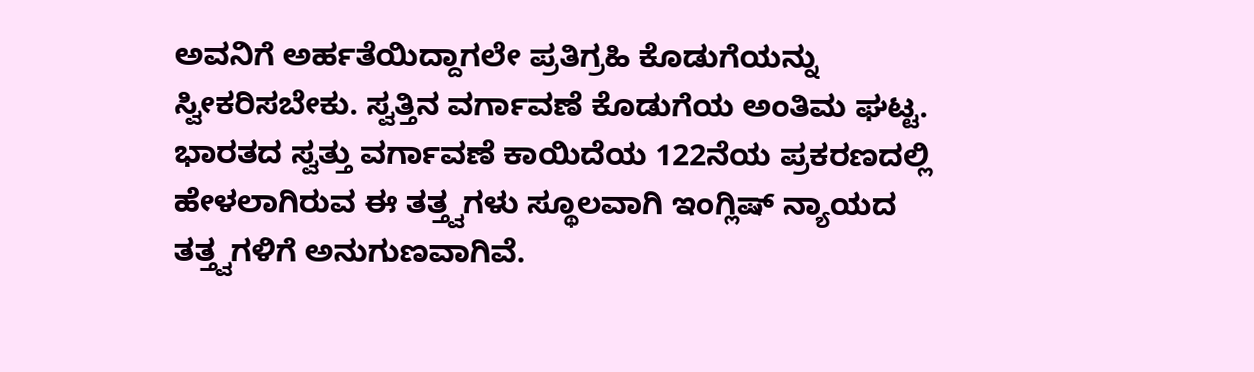ಅವನಿಗೆ ಅರ್ಹತೆಯಿದ್ದಾಗಲೇ ಪ್ರತಿಗ್ರಹಿ ಕೊಡುಗೆಯನ್ನು ಸ್ವೀಕರಿಸಬೇಕು. ಸ್ವತ್ತಿನ ವರ್ಗಾವಣೆ ಕೊಡುಗೆಯ ಅಂತಿಮ ಘಟ್ಟ. ಭಾರತದ ಸ್ವತ್ತು ವರ್ಗಾವಣೆ ಕಾಯಿದೆಯ 122ನೆಯ ಪ್ರಕರಣದಲ್ಲಿ ಹೇಳಲಾಗಿರುವ ಈ ತತ್ತ್ವಗಳು ಸ್ಥೂಲವಾಗಿ ಇಂಗ್ಲಿಷ್ ನ್ಯಾಯದ ತತ್ತ್ವಗಳಿಗೆ ಅನುಗುಣವಾಗಿವೆ.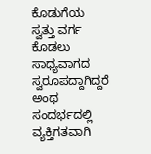ಕೊಡುಗೆಯ ಸ್ವತ್ತು ವರ್ಗ ಕೊಡಲು ಸಾಧ್ಯವಾಗದ ಸ್ವರೂಪದ್ದಾಗಿದ್ದರೆ ಅಂಥ ಸಂದರ್ಭದಲ್ಲಿ ವ್ಯಕ್ತಿಗತವಾಗಿ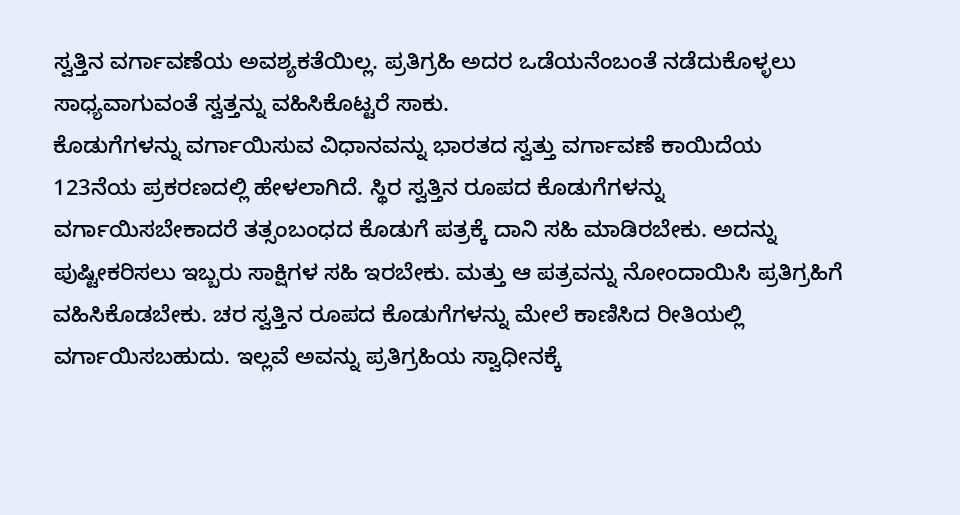ಸ್ವತ್ತಿನ ವರ್ಗಾವಣೆಯ ಅವಶ್ಯಕತೆಯಿಲ್ಲ. ಪ್ರತಿಗ್ರಹಿ ಅದರ ಒಡೆಯನೆಂಬಂತೆ ನಡೆದುಕೊಳ್ಳಲು ಸಾಧ್ಯವಾಗುವಂತೆ ಸ್ವತ್ತನ್ನು ವಹಿಸಿಕೊಟ್ಟರೆ ಸಾಕು.
ಕೊಡುಗೆಗಳನ್ನು ವರ್ಗಾಯಿಸುವ ವಿಧಾನವನ್ನು ಭಾರತದ ಸ್ವತ್ತು ವರ್ಗಾವಣೆ ಕಾಯಿದೆಯ 123ನೆಯ ಪ್ರಕರಣದಲ್ಲಿ ಹೇಳಲಾಗಿದೆ. ಸ್ಥಿರ ಸ್ವತ್ತಿನ ರೂಪದ ಕೊಡುಗೆಗಳನ್ನು ವರ್ಗಾಯಿಸಬೇಕಾದರೆ ತತ್ಸಂಬಂಧದ ಕೊಡುಗೆ ಪತ್ರಕ್ಕೆ ದಾನಿ ಸಹಿ ಮಾಡಿರಬೇಕು. ಅದನ್ನು ಪುಷ್ಟೀಕರಿಸಲು ಇಬ್ಬರು ಸಾಕ್ಷಿಗಳ ಸಹಿ ಇರಬೇಕು. ಮತ್ತು ಆ ಪತ್ರವನ್ನು ನೋಂದಾಯಿಸಿ ಪ್ರತಿಗ್ರಹಿಗೆ ವಹಿಸಿಕೊಡಬೇಕು. ಚರ ಸ್ವತ್ತಿನ ರೂಪದ ಕೊಡುಗೆಗಳನ್ನು ಮೇಲೆ ಕಾಣಿಸಿದ ರೀತಿಯಲ್ಲಿ ವರ್ಗಾಯಿಸಬಹುದು. ಇಲ್ಲವೆ ಅವನ್ನು ಪ್ರತಿಗ್ರಹಿಯ ಸ್ವಾಧೀನಕ್ಕೆ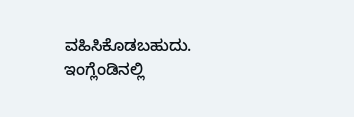ವಹಿಸಿಕೊಡಬಹುದು. ಇಂಗ್ಲೆಂಡಿನಲ್ಲಿ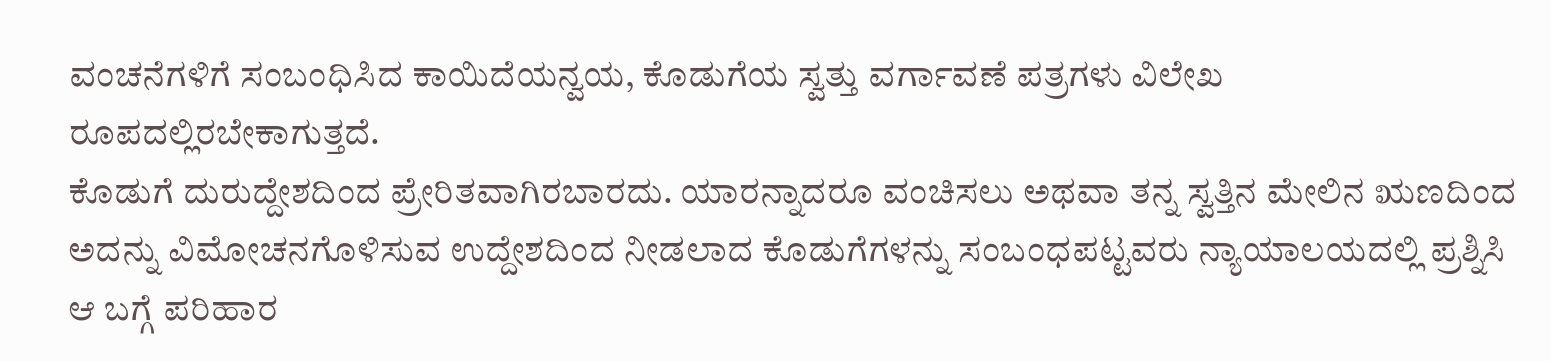ವಂಚನೆಗಳಿಗೆ ಸಂಬಂಧಿಸಿದ ಕಾಯಿದೆಯನ್ವಯ, ಕೊಡುಗೆಯ ಸ್ವತ್ತು ವರ್ಗಾವಣೆ ಪತ್ರಗಳು ವಿಲೇಖ ರೂಪದಲ್ಲಿರಬೇಕಾಗುತ್ತದೆ.
ಕೊಡುಗೆ ದುರುದ್ದೇಶದಿಂದ ಪ್ರೇರಿತವಾಗಿರಬಾರದು. ಯಾರನ್ನಾದರೂ ವಂಚಿಸಲು ಅಥವಾ ತನ್ನ ಸ್ವತ್ತಿನ ಮೇಲಿನ ಋಣದಿಂದ ಅದನ್ನು ವಿಮೋಚನಗೊಳಿಸುವ ಉದ್ದೇಶದಿಂದ ನೀಡಲಾದ ಕೊಡುಗೆಗಳನ್ನು ಸಂಬಂಧಪಟ್ಟವರು ನ್ಯಾಯಾಲಯದಲ್ಲಿ ಪ್ರಶ್ನಿಸಿ ಆ ಬಗ್ಗೆ ಪರಿಹಾರ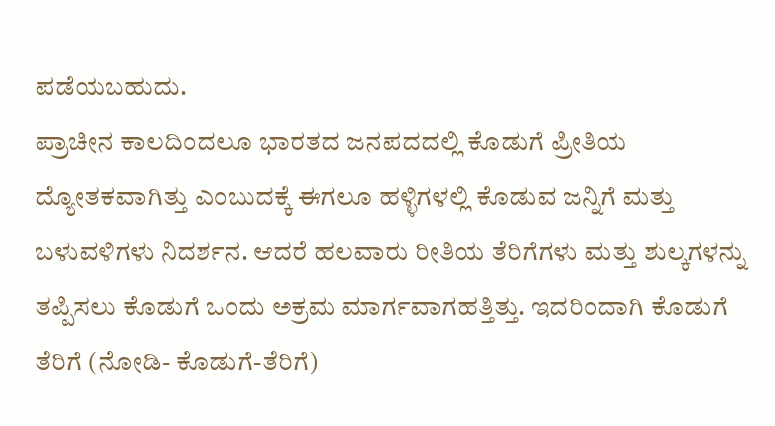ಪಡೆಯಬಹುದು.
ಪ್ರಾಚೀನ ಕಾಲದಿಂದಲೂ ಭಾರತದ ಜನಪದದಲ್ಲಿ ಕೊಡುಗೆ ಪ್ರೀತಿಯ ದ್ಯೋತಕವಾಗಿತ್ತು ಎಂಬುದಕ್ಕೆ ಈಗಲೂ ಹಳ್ಳಿಗಳಲ್ಲಿ ಕೊಡುವ ಜನ್ನಿಗೆ ಮತ್ತು ಬಳುವಳಿಗಳು ನಿದರ್ಶನ. ಆದರೆ ಹಲವಾರು ರೀತಿಯ ತೆರಿಗೆಗಳು ಮತ್ತು ಶುಲ್ಕಗಳನ್ನು ತಪ್ಪಿಸಲು ಕೊಡುಗೆ ಒಂದು ಅಕ್ರಮ ಮಾರ್ಗವಾಗಹತ್ತಿತ್ತು. ಇದರಿಂದಾಗಿ ಕೊಡುಗೆ ತೆರಿಗೆ (ನೋಡಿ- ಕೊಡುಗೆ-ತೆರಿಗೆ)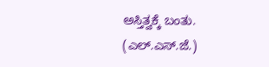ಅಸ್ತಿತ್ವಕ್ಕೆ ಬಂತು. (ಎಲ್.ಎಸ್.ಜೆ.)